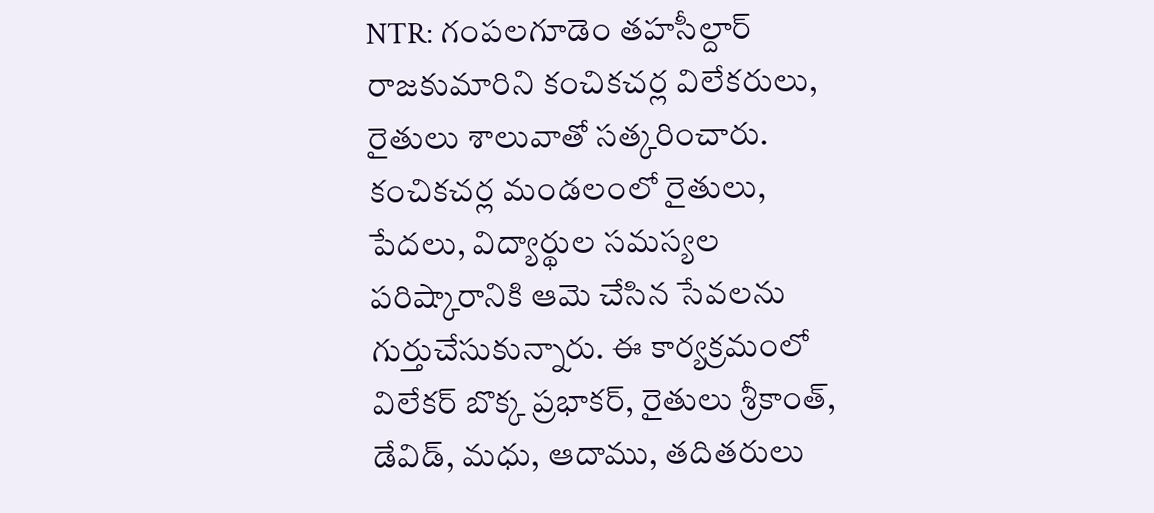NTR: గంపలగూడెం తహసీల్దార్ రాజకుమారిని కంచికచర్ల విలేకరులు, రైతులు శాలువాతో సత్కరించారు. కంచికచర్ల మండలంలో రైతులు, పేదలు, విద్యార్థుల సమస్యల పరిష్కారానికి ఆమె చేసిన సేవలను గుర్తుచేసుకున్నారు. ఈ కార్యక్రమంలో విలేకర్ బొక్క ప్రభాకర్, రైతులు శ్రీకాంత్, డేవిడ్, మధు, ఆదాము, తదితరులు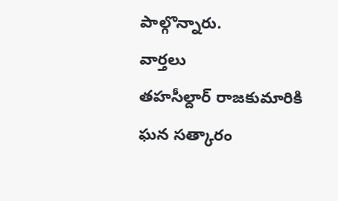పాల్గొన్నారు.
వార్తలు
తహసీల్దార్ రాజకుమారికి ఘన సత్కారం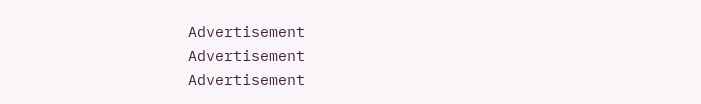Advertisement
Advertisement
Advertisement